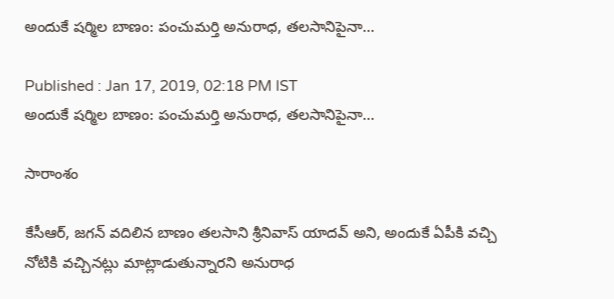అందుకే షర్మిల బాణం: పంచుమర్తి అనురాధ, తలసానిపైనా...

Published : Jan 17, 2019, 02:18 PM IST
అందుకే షర్మిల బాణం: పంచుమర్తి అనురాధ, తలసానిపైనా...

సారాంశం

కేసీఆర్, జగన్ వదిలిన బాణం తలసాని శ్రీనివాస్ యాదవ్ అని, అందుకే ఏపీకి వచ్చి నోటికి వచ్చినట్లు మాట్లాడుతున్నారని అనురాధ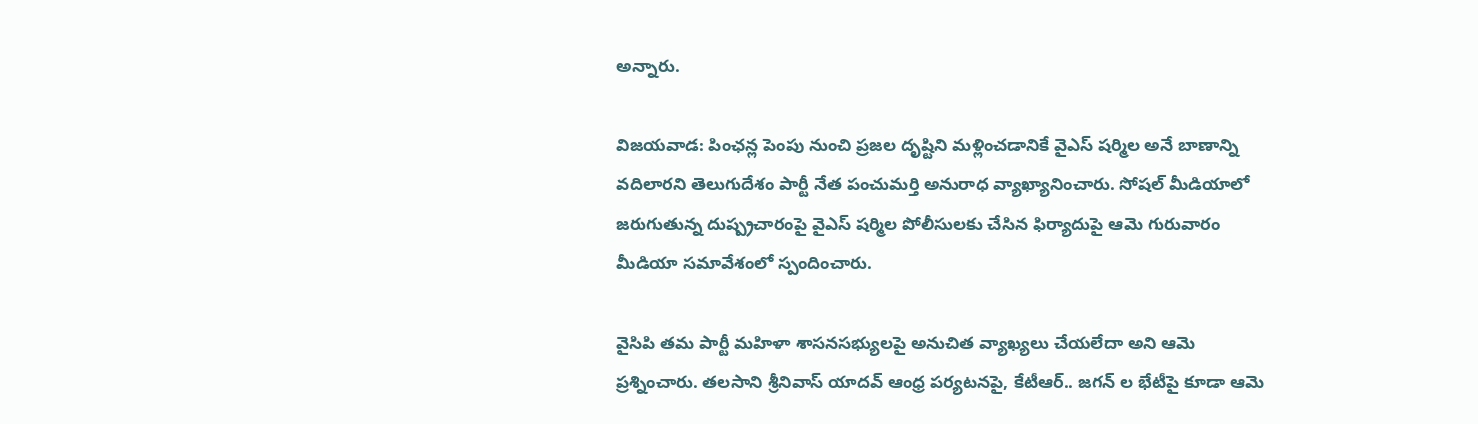అన్నారు.

విజయవాడ: పింఛన్ల పెంపు నుంచి ప్రజల దృష్టిని మళ్లించడానికే వైఎస్ షర్మిల అనే బాణాన్ని వదిలారని తెలుగుదేశం పార్టీ నేత పంచుమర్తి అనురాధ వ్యాఖ్యానించారు. సోషల్ మీడియాలో జరుగుతున్న దుష్ప్రచారంపై వైఎస్ షర్మిల పోలీసులకు చేసిన ఫిర్యాదుపై ఆమె గురువారం మీడియా సమావేశంలో స్పందించారు.

వైసిపి తమ పార్టీ మహిళా శాసనసభ్యులపై అనుచిత వ్యాఖ్యలు చేయలేదా అని ఆమె ప్రశ్నించారు. తలసాని శ్రీనివాస్ యాదవ్ ఆంధ్ర పర్యటనపై, కేటీఆర్.. జగన్ ల భేటీపై కూడా ఆమె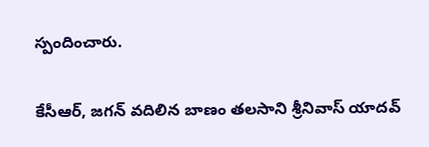స్పందించారు.

కేసీఆర్, జగన్ వదిలిన బాణం తలసాని శ్రీనివాస్ యాదవ్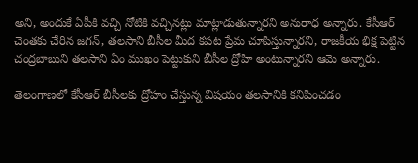అని, అందుకే ఏపీకి వచ్చి నోటికి వచ్చినట్లు మాట్లాడుతున్నారని అనురాధ అన్నారు. కేసీఆర్‌ చెంతకు చేరిన జగన్‌, తలసాని బీసీల మీద కపట ప్రేమ చూపిస్తున్నారని, రాజకీయ భిక్ష పెట్టిన చంద్రబాబుని తలసాని ఏం ముఖం పెట్టుకుని బీసీల ద్రోహి అంటున్నారని ఆమె అన్నారు.

తెలంగాణలో కేసీఆర్ బీసీలకు ద్రోహం చేస్తున్న విషయం తలసానికి కనిపించడం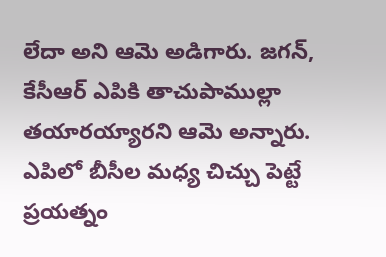లేదా అని ఆమె అడిగారు. జగన్, కేసీఆర్ ఎపికి తాచుపాముల్లా తయారయ్యారని ఆమె అన్నారు. ఎపిలో బీసీల మధ్య చిచ్చు పెట్టే ప్రయత్నం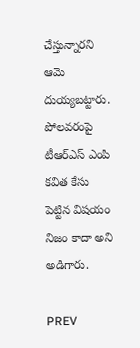చేస్తున్నారని ఆమె దుయ్యబట్టారు. పోలవరంపై టీఆర్ఎస్ ఎంపి కవిత కేసు పెట్టిన విషయం నిజం కాదా అని అడిగారు.

PREV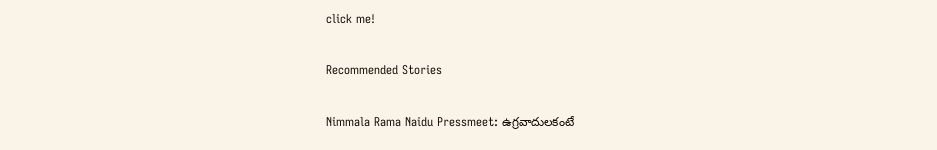click me!

Recommended Stories

Nimmala Rama Naidu Pressmeet: ఉగ్రవాదులకంటే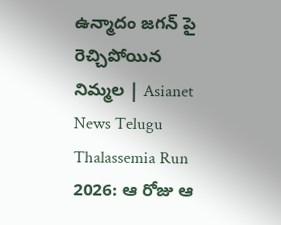ఉన్మాదం జగన్ పై రెచ్చిపోయిన నిమ్మల | Asianet News Telugu
Thalassemia Run 2026: ఆ రోజు ఆ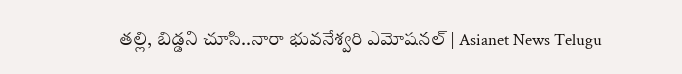తల్లి, బిడ్డని చూసి..నారా భువనేశ్వరి ఎమోషనల్ | Asianet News Telugu